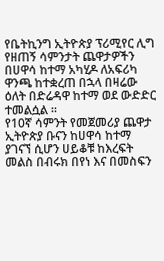የቤትኪንግ ኢትዮጵያ ፕሪሚየር ሊግ የዘጠኝ ሳምንታት ጨዋታዎችን በሀዋሳ ከተማ አካሂዶ ለአፍሪካ ዋንጫ ከተቋረጠ በኋላ በዛሬው ዕለት በድሬዳዋ ከተማ ወደ ውድድር ተመልሷል ።
የ10ኛ ሳምንት የመጀመሪያ ጨዋታ ኢትዮጵያ ቡናን ከሀዋሳ ከተማ ያገናኘ ሲሆን ሀይቆቹ ከእረፍት መልስ በብሩክ በየነ እና በመስፍን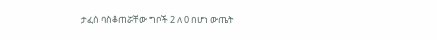ታፈሰ ባስቆጠሯቸው ግቦች 2 ለ 0 በሆነ ውጤት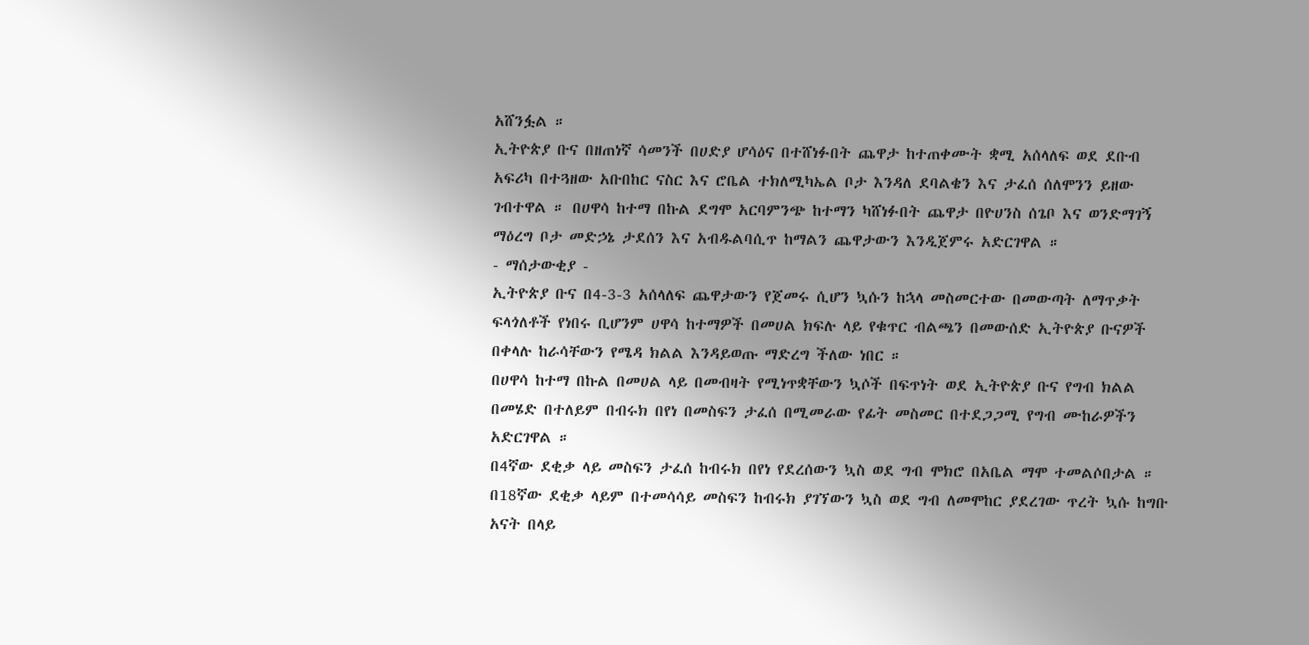አሸንፏል ።
ኢትዮጵያ ቡና በዘጠነኛ ሳመንች በሀድያ ሆሳዕና በተሸነፉበት ጨዋታ ከተጠቀሙት ቋሚ አሰላለፍ ወደ ደቡብ አፍሪካ በተጓዘው አቡበከር ናስር እና ሮቤል ተክለሚካኤል ቦታ እንዳለ ደባልቄን እና ታፈሰ ሰለሞንን ይዘው ገብተዋል ። በሀዋሳ ከተማ በኩል ደግሞ አርባምንጭ ከተማን ካሸነፉበት ጨዋታ በዮሀንስ ሰጌቦ እና ወንድማገኝ ማዕረግ ቦታ መድኃኔ ታደሰን እና አብዱልባሲጥ ከማልን ጨዋታውን እንዲጀምሩ አድርገዋል ።
- ማሰታውቂያ -
ኢትዮጵያ ቡና በ4-3-3 አሰላለፍ ጨዋታውን የጀመሩ ሲሆን ኳሱን ከኋላ መስመርተው በመውጣት ለማጥቃት ፍላጎለቶች የነበሩ ቢሆንም ሀዋሳ ከተማዎች በመሀል ክፍሉ ላይ የቁጥር ብልጫን በመውሰድ ኢትዮጵያ ቡናዎች በቀላሉ ከራሳቸውን የሜዳ ክልል እንዳይወጡ ማድረግ ችለው ነበር ።
በሀዋሳ ከተማ በኩል በመሀል ላይ በመብዛት የሚነጥቋቸውን ኳሶች በፍጥነት ወደ ኢትዮጵያ ቡና የግብ ክልል በመሄድ በተለይም በብሩክ በየነ በመስፍን ታፈሰ በሚመራው የፊት መስመር በተደጋጋሚ የግብ ሙከራዎችን አድርገዋል ።
በ4ኛው ደቂቃ ላይ መስፍን ታፈሰ ከብሩክ በየነ የደረሰውን ኳስ ወደ ግብ ሞክሮ በአቤል ማሞ ተመልሶበታል ። በ18ኛው ደቂቃ ላይም በተመሳሳይ መስፍን ከብሩክ ያገኘውን ኳስ ወደ ግብ ለመሞከር ያደረገው ጥረት ኳሱ ከግቡ አናት በላይ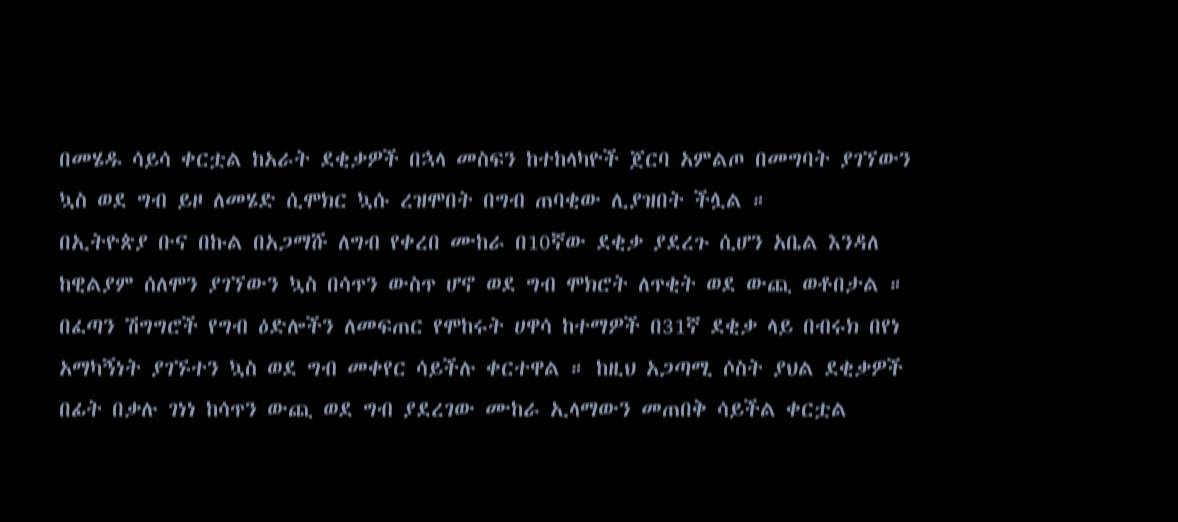በመሄዱ ሳይሳ ቀርቷል ከአራት ደቂቃዎች በኋላ መስፍን ከተከላካዮች ጀርባ አምልጦ በመግባት ያገኘውን ኳስ ወደ ግብ ይዞ ለመሄድ ሲሞክር ኳሱ ረዝሞበት በግብ ጠባቂው ሊያዝበት ችሏል ።
በኢትዮጵያ ቡና በኩል በአጋማሹ ለግብ የቀረበ ሙከራ በ10ኛው ደቂቃ ያደረጉ ሲሆን አቤል እንዳለ ከዊልያም ሰለሞን ያገኘውን ኳስ በሳጥን ውስጥ ሆኖ ወደ ግብ ሞክሮት ለጥቂት ወደ ውጪ ወቶበታል ። በፈጣን ሽግግሮች የግብ ዕድሎችን ለመፍጠር የሞከሩት ሀዋሳ ከተማዎች በ31ኛ ደቂቃ ላይ በብሩክ በየነ አማካኝነት ያገኙተን ኳስ ወደ ግብ መቀየር ሳይችሉ ቀርተዋል ። ከዚህ አጋጣሚ ሶስት ያህል ደቂቃዎች በፊት በቃሉ ገነነ ከሳጥን ውጪ ወደ ግብ ያደረገው ሙከራ ኢላማውን መጠበቅ ሳይችል ቀርቷል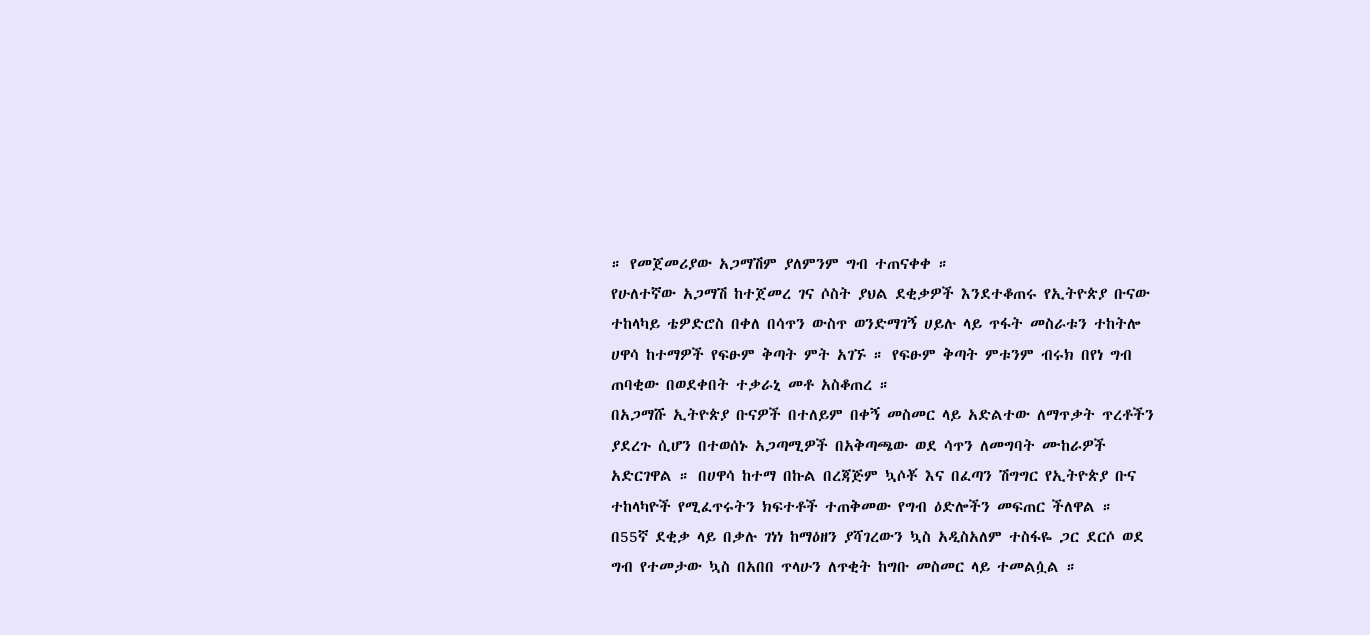። የመጀመሪያው አጋማሽም ያለምንም ግብ ተጠናቀቀ ።
የሁለተኛው አጋማሽ ከተጀመረ ገና ሶስት ያህል ደቂቃዎች እንደተቆጠሩ የኢትዮጵያ ቡናው ተከላካይ ቴዎድሮስ በቀለ በሳጥን ውስጥ ወንድማገኝ ሀይሉ ላይ ጥፋት መስራቱን ተከትሎ ሀዋሳ ከተማዎች የፍፁም ቅጣት ምት አገኙ ። የፍፁም ቅጣት ምቱንም ብሩክ በየነ ግብ ጠባቂው በወደቀበት ተቃራኒ መቶ አስቆጠረ ።
በአጋማሹ ኢትዮጵያ ቡናዎች በተለይም በቀኝ መስመር ላይ አድልተው ለማጥቃት ጥረቶችን ያደረጉ ሲሆን በተወሰኑ አጋጣሚዎች በአቅጣጫው ወደ ሳጥን ለመግባት ሙከራዎች አድርገዋል ። በሀዋሳ ከተማ በኩል በረጃጅም ኳሶቾ እና በፈጣን ሽግግር የኢትዮጵያ ቡና ተከላካዮች የሚፈጥሩትን ክፍተቶች ተጠቅመው የግብ ዕድሎችን መፍጠር ችለዋል ።
በ55ኛ ደቂቃ ላይ በቃሉ ገነነ ከማዕዘን ያሻገረውን ኳስ አዲስአለም ተስፋዬ ጋር ደርሶ ወደ ግብ የተመታው ኳስ በአበበ ጥላሁን ለጥቂት ከግቡ መስመር ላይ ተመልሷል ።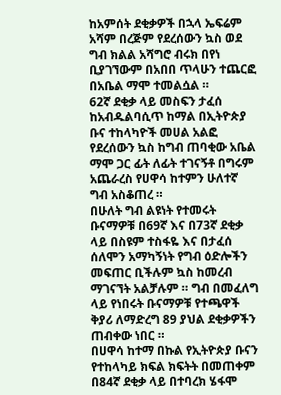ከአምሰት ደቂቃዎች በኋላ ኤፍሬም አሻም በረጅም የደረሰውን ኳስ ወደ ግብ ክልል አሻግሮ ብሩክ በየነ ቢያገኘውም በአበበ ጥላሁን ተጨርፎ በአቤል ማሞ ተመልሷል ።
62ኛ ደቂቃ ላይ መስፍን ታፈሰ ከአብዱልባሲጥ ከማል በኢትዮጵያ ቡና ተከላካዮች መሀል አልፎ የደረሰውን ኳስ ከግብ ጠባቂው አቤል ማሞ ጋር ፊት ለፊት ተገናኝቶ በግሩም አጨራረስ የሀዋሳ ከተምን ሁለተኛ ግብ አስቆጠረ ።
በሁለት ግብ ልዩነት የተመሩት ቡናማዎቹ በ69ኛ እና በ73ኛ ደቂቃ ላይ በስዩም ተስፋዬ እና በታፈሰ ሰለሞን አማካኝነት የግብ ዕድሎችን መፍጠር ቢችሉም ኳስ ከመረብ ማገናኘት አልቻሉም ። ግብ በመፈለግ ላይ የነበሩት ቡናማዎቹ የተጫዋች ቅያሪ ለማድረግ 89 ያህል ደቂቃዎችን ጠብቀው ነበር ።
በሀዋሳ ከተማ በኩል የኢትዮጵያ ቡናን የተከላካይ ክፍል ክፍትት በመጠቀም በ84ኛ ደቂቃ ላይ በተባረክ ሄፋሞ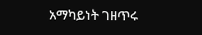አማካይነት ገዘጥሩ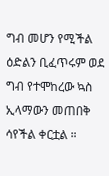ግብ መሆን የሚችል ዕድልን ቢፈጥሩም ወደ ግብ የተሞከረው ኳስ ኢላማውን መጠበቅ ሳየችል ቀርቷል ።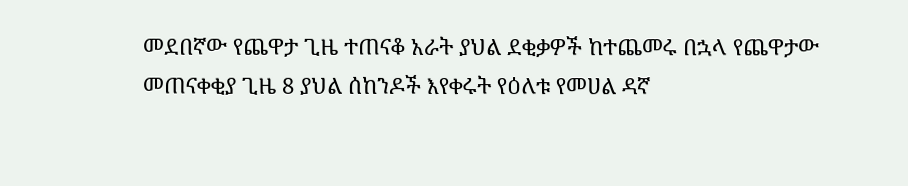መደበኛው የጨዋታ ጊዜ ተጠናቆ አራት ያህል ደቂቃዎች ከተጨመሩ በኋላ የጨዋታው መጠናቀቂያ ጊዜ 8 ያህል ሰከንዶች እየቀሩት የዕለቱ የመሀል ዳኛ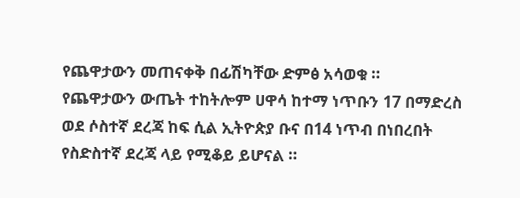የጨዋታውን መጠናቀቅ በፊሽካቸው ድምፅ አሳወቁ ።
የጨዋታውን ውጤት ተከትሎም ሀዋሳ ከተማ ነጥቡን 17 በማድረስ ወደ ሶስተኛ ደረጃ ከፍ ሲል ኢትዮጵያ ቡና በ14 ነጥብ በነበረበት የስድስተኛ ደረጃ ላይ የሚቆይ ይሆናል ።